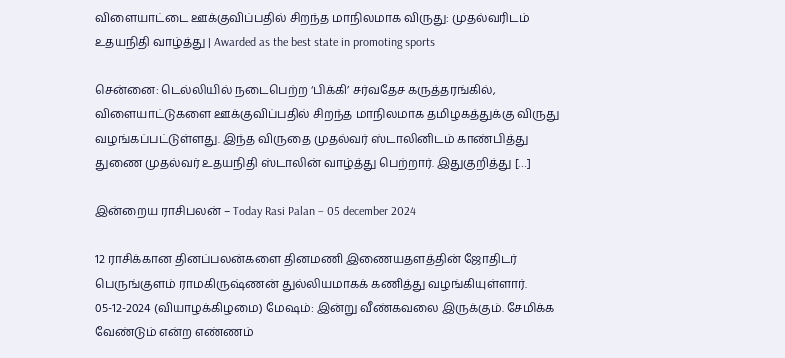விளையாட்டை ஊக்குவிப்பதில் சிறந்த மாநிலமாக விருது: முதல்வரிடம் உதயநிதி வாழ்த்து | Awarded as the best state in promoting sports

சென்னை: டெல்லியில் நடைபெற்ற ‘பிக்கி’ சர்வதேச கருத்தரங்கில், விளையாட்டுகளை ஊக்குவிப்பதில் சிறந்த மாநிலமாக தமிழகத்துக்கு விருது வழங்கப்பட்டுள்ளது. இந்த விருதை முதல்வர் ஸ்டாலினிடம் காண்பித்து துணை முதல்வர் உதயநிதி ஸ்டாலின் வாழ்த்து பெற்றார். இதுகுறித்து […]

இன்றைய ராசிபலன் – Today Rasi Palan – 05 december 2024

12 ராசிக்கான தினப்பலன்களை தினமணி இணையதளத்தின் ஜோதிடர் பெருங்குளம் ராமகிருஷ்ணன் துல்லியமாகக் கணித்து வழங்கியுள்ளார். 05-12-2024 (வியாழக்கிழமை) மேஷம்: இன்று வீண்கவலை இருக்கும். சேமிக்க வேண்டும் என்ற எண்ணம்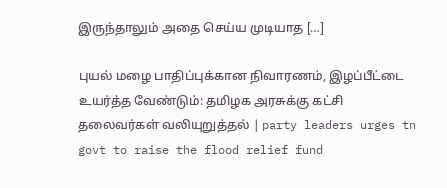இருந்தாலும் அதை செய்ய முடியாத […]

புயல் மழை பாதிப்புக்கான நிவாரணம், இழப்பீட்டை உயர்த்த வேண்டும்: தமிழக அரசுக்கு கட்சி தலைவர்கள் வலியுறுத்தல் | party leaders urges tn govt to raise the flood relief fund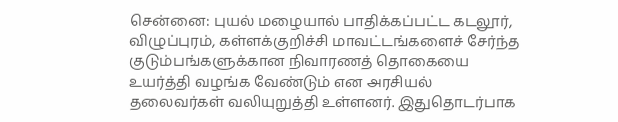சென்னை: புயல் மழையால் பாதிக்கப்பட்ட கடலூர், விழுப்புரம், கள்ளக்குறிச்சி மாவட்டங்களைச் சேர்ந்த குடும்பங்களுக்கான நிவாரணத் தொகையை உயர்த்தி வழங்க வேண்டும் என அரசியல் தலைவர்கள் வலியுறுத்தி உள்ளனர். இதுதொடர்பாக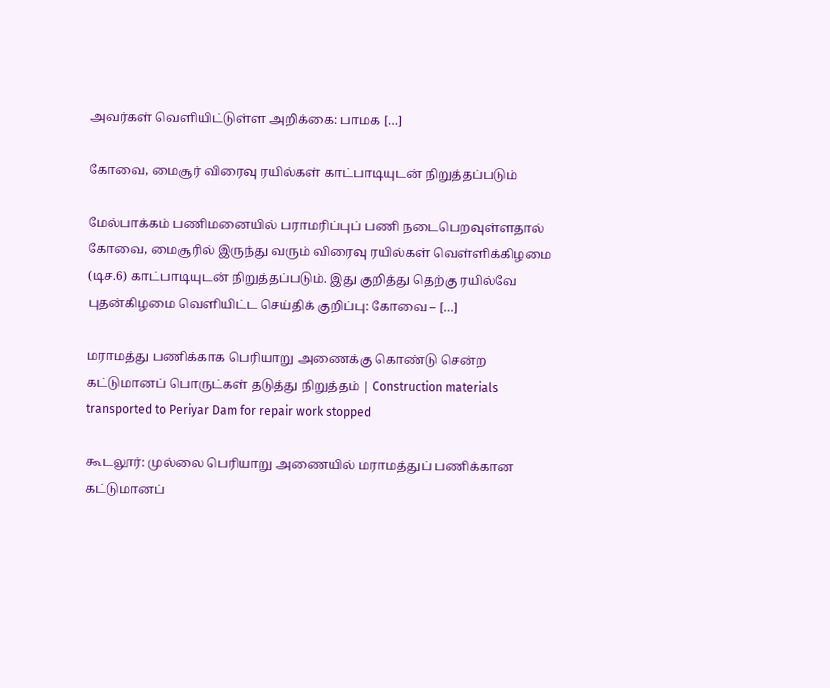அவர்கள் வெளியிட்டுள்ள அறிக்கை: பாமக […]

கோவை, மைசூர் விரைவு ரயில்கள் காட்பாடியுடன் நிறுத்தப்படும்

மேல்பாக்கம் பணிமனையில் பராமரிப்புப் பணி நடைபெறவுள்ளதால் கோவை, மைசூரில் இருந்து வரும் விரைவு ரயில்கள் வெள்ளிக்கிழமை (டிச.6) காட்பாடியுடன் நிறுத்தப்படும். இது குறித்து தெற்கு ரயில்வே புதன்கிழமை வெளியிட்ட செய்திக் குறிப்பு: கோவை – […]

மராமத்து பணிக்காக பெரியாறு அணைக்கு கொண்டு சென்ற கட்டுமானப் பொருட்கள் தடுத்து நிறுத்தம் | Construction materials transported to Periyar Dam for repair work stopped

கூடலூர்: முல்லை பெரியாறு அணையில் மராமத்துப் பணிக்கான கட்டுமானப்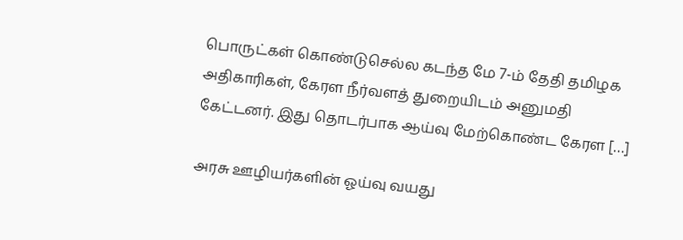பொருட்கள் கொண்டுசெல்ல கடந்த மே 7-ம் தேதி தமிழக அதிகாரிகள், கேரள நீர்வளத் துறையிடம் அனுமதி கேட்டனர். இது தொடர்பாக ஆய்வு மேற்கொண்ட கேரள […]

அரசு ஊழியர்களின் ஓய்வு வயது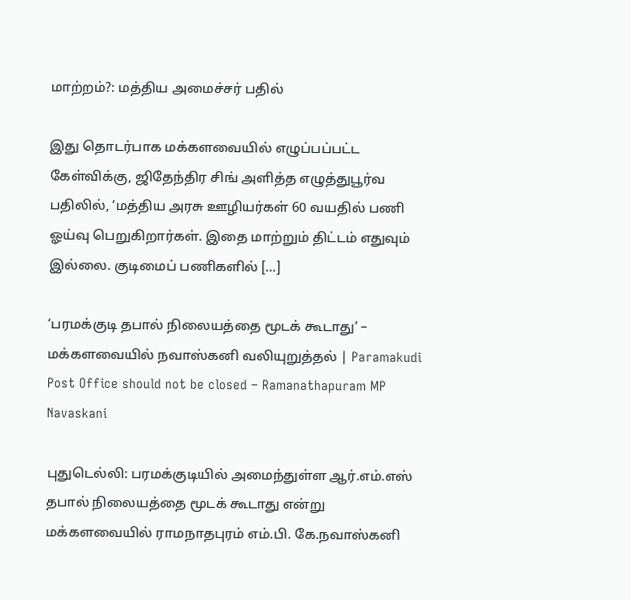மாற்றம்?: மத்திய அமைச்சர் பதில்

இது தொடர்பாக மக்களவையில் எழுப்பப்பட்ட கேள்விக்கு, ஜிதேந்திர சிங் அளித்த எழுத்துபூர்வ பதிலில், ‘மத்திய அரசு ஊழியர்கள் 60 வயதில் பணி ஓய்வு பெறுகிறார்கள். இதை மாற்றும் திட்டம் எதுவும் இல்லை. குடிமைப் பணிகளில் […]

‘பரமக்குடி தபால் நிலையத்தை மூடக் கூடாது’ – மக்களவையில் நவாஸ்கனி வலியுறுத்தல் | Paramakudi Post Office should not be closed – Ramanathapuram MP Navaskani

புதுடெல்லி: பரமக்குடியில் அமைந்துள்ள ஆர்.எம்.எஸ் தபால் நிலையத்தை மூடக் கூடாது என்று மக்களவையில் ராமநாதபுரம் எம்.பி. கே.நவாஸ்கனி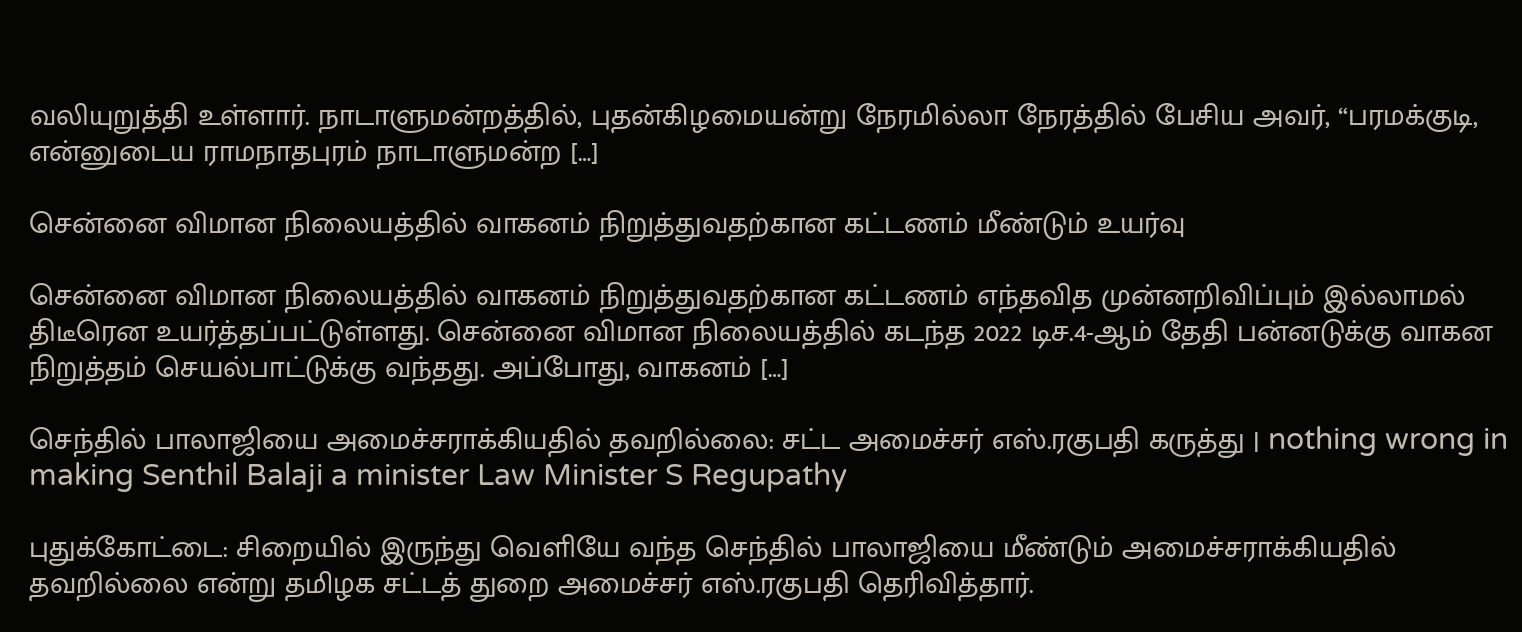வலியுறுத்தி உள்ளார். நாடாளுமன்றத்தில், புதன்கிழமையன்று நேரமில்லா நேரத்தில் பேசிய அவர், “பரமக்குடி, என்னுடைய ராமநாதபுரம் நாடாளுமன்ற […]

சென்னை விமான நிலையத்தில் வாகனம் நிறுத்துவதற்கான கட்டணம் மீண்டும் உயர்வு

சென்னை விமான நிலையத்தில் வாகனம் நிறுத்துவதற்கான கட்டணம் எந்தவித முன்னறிவிப்பும் இல்லாமல் திடீரென உயர்த்தப்பட்டுள்ளது. சென்னை விமான நிலையத்தில் கடந்த 2022 டிச.4-ஆம் தேதி பன்னடுக்கு வாகன நிறுத்தம் செயல்பாட்டுக்கு வந்தது. அப்போது, வாகனம் […]

செந்தில் பாலாஜியை அமைச்சராக்கியதில் தவறில்லை: சட்ட அமைச்சர் எஸ்.ரகுபதி கருத்து | nothing wrong in making Senthil Balaji a minister Law Minister S Regupathy

புதுக்கோட்டை: சிறையில் இருந்து வெளியே வந்த செந்தில் பாலாஜியை மீண்டும் அமைச்சராக்கியதில் தவறில்லை என்று தமிழக சட்டத் துறை அமைச்சர் எஸ்.ரகுபதி தெரிவித்தார்.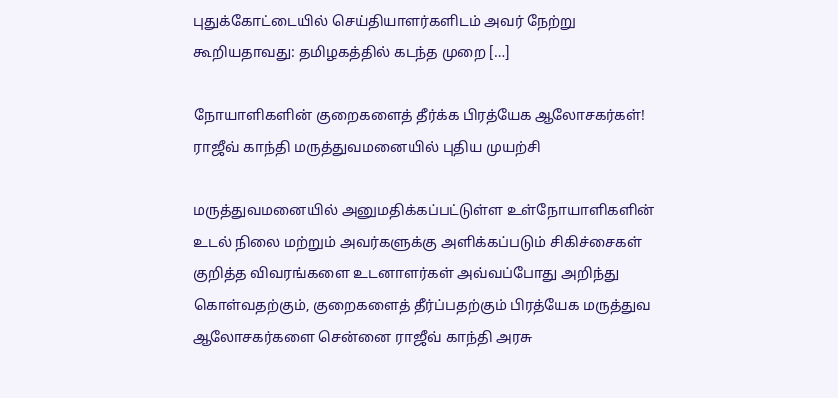புதுக்கோட்டையில் செய்தியாளர்களிடம் அவர் நேற்று கூறியதாவது: தமிழகத்தில் கடந்த முறை […]

நோயாளிகளின் குறைகளைத் தீர்க்க பிரத்யேக ஆலோசகர்கள்! ராஜீவ் காந்தி மருத்துவமனையில் புதிய முயற்சி

மருத்துவமனையில் அனுமதிக்கப்பட்டுள்ள உள்நோயாளிகளின் உடல் நிலை மற்றும் அவர்களுக்கு அளிக்கப்படும் சிகிச்சைகள் குறித்த விவரங்களை உடனாளர்கள் அவ்வப்போது அறிந்து கொள்வதற்கும், குறைகளைத் தீர்ப்பதற்கும் பிரத்யேக மருத்துவ ஆலோசகர்களை சென்னை ராஜீவ் காந்தி அரசு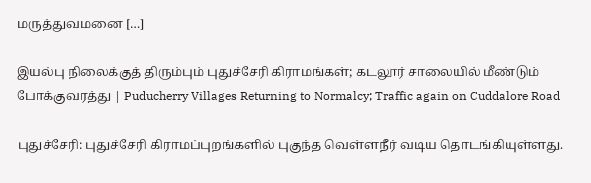மருத்துவமனை […]

இயல்பு நிலைக்குத் திரும்பும் புதுச்சேரி கிராமங்கள்; கடலூர் சாலையில் மீண்டும் போக்குவரத்து | Puducherry Villages Returning to Normalcy; Traffic again on Cuddalore Road

புதுச்சேரி: புதுச்சேரி கிராமப்புறங்களில் புகுந்த வெள்ளநீர் வடிய தொடங்கியுள்ளது.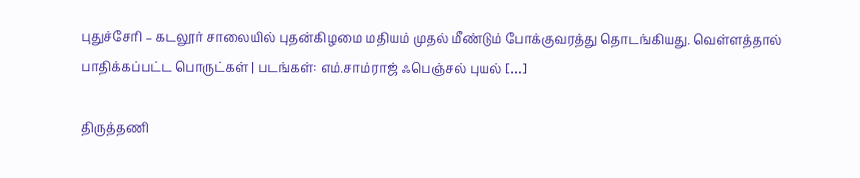புதுச்சேரி – கடலூர் சாலையில் புதன்கிழமை மதியம் முதல் மீண்டும் போக்குவரத்து தொடங்கியது. வெள்ளத்தால் பாதிக்கப்பட்ட பொருட்கள் | படங்கள்: எம்.சாம்ராஜ் ஃபெஞ்சல் புயல் […]

திருத்தணி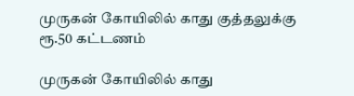முருகன் கோயிலில் காது குத்தலுக்கு ரூ.50 கட்டணம்

முருகன் கோயிலில் காது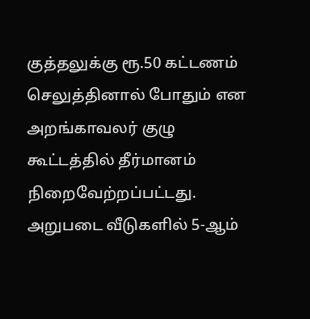குத்தலுக்கு ரூ.50 கட்டணம் செலுத்தினால் போதும் என அறங்காவலர் குழு கூட்டத்தில் தீர்மானம் நிறைவேற்றப்பட்டது. அறுபடை வீடுகளில் 5-ஆம்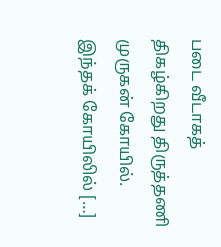படை வீடாகத் திகழ்கிறது திருத்தணி முருகன் கோயில். இந்தக் கோயிலில் […]